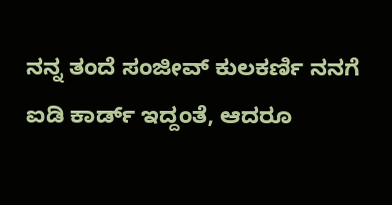ನನ್ನ ತಂದೆ ಸಂಜೀವ್ ಕುಲಕರ್ಣಿ ನನಗೆ ಐಡಿ ಕಾರ್ಡ್ ಇದ್ದಂತೆ, ಆದರೂ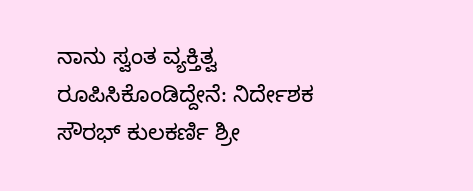ನಾನು ಸ್ವಂತ ವ್ಯಕ್ತಿತ್ವ ರೂಪಿಸಿಕೊಂಡಿದ್ದೇನೆ: ನಿರ್ದೇಶಕ ಸೌರಭ್ ಕುಲಕರ್ಣಿ ಶ್ರೀ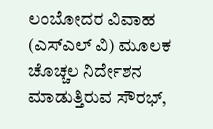ಲಂಬೋದರ ವಿವಾಹ (ಎಸ್ಎಲ್ ವಿ) ಮೂಲಕ ಚೊಚ್ಚಲ ನಿರ್ದೇಶನ ಮಾಡುತ್ತಿರುವ ಸೌರಭ್,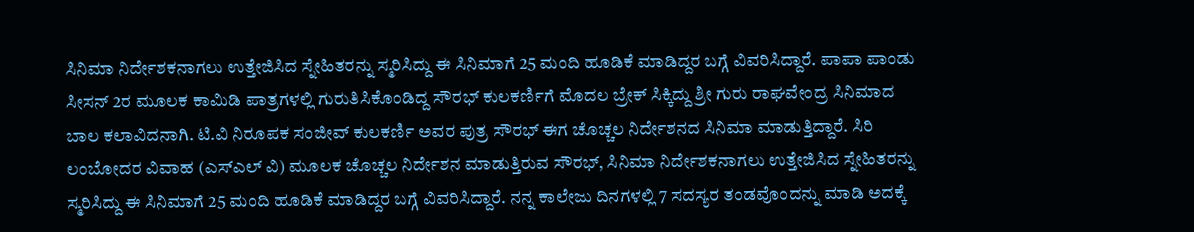ಸಿನಿಮಾ ನಿರ್ದೇಶಕನಾಗಲು ಉತ್ತೇಜಿಸಿದ ಸ್ನೇಹಿತರನ್ನು ಸ್ಮರಿಸಿದ್ದು ಈ ಸಿನಿಮಾಗೆ 25 ಮಂದಿ ಹೂಡಿಕೆ ಮಾಡಿದ್ದರ ಬಗ್ಗೆ ವಿವರಿಸಿದ್ದಾರೆ. ಪಾಪಾ ಪಾಂಡು ಸೀಸನ್ 2ರ ಮೂಲಕ ಕಾಮಿಡಿ ಪಾತ್ರಗಳಲ್ಲಿ ಗುರುತಿಸಿಕೊಂಡಿದ್ದ ಸೌರಭ್ ಕುಲಕರ್ಣಿಗೆ ಮೊದಲ ಬ್ರೇಕ್ ಸಿಕ್ಕಿದ್ದು ಶ್ರೀ ಗುರು ರಾಘವೇಂದ್ರ ಸಿನಿಮಾದ ಬಾಲ ಕಲಾವಿದನಾಗಿ. ಟಿ.ವಿ ನಿರೂಪಕ ಸಂಜೀವ್ ಕುಲಕರ್ಣಿ ಅವರ ಪುತ್ರ ಸೌರಭ್ ಈಗ ಚೊಚ್ಚಲ ನಿರ್ದೇಶನದ ಸಿನಿಮಾ ಮಾಡುತ್ತಿದ್ದಾರೆ. ಸಿರಿ ಲಂಬೋದರ ವಿವಾಹ (ಎಸ್ಎಲ್ ವಿ) ಮೂಲಕ ಚೊಚ್ಚಲ ನಿರ್ದೇಶನ ಮಾಡುತ್ತಿರುವ ಸೌರಭ್, ಸಿನಿಮಾ ನಿರ್ದೇಶಕನಾಗಲು ಉತ್ತೇಜಿಸಿದ ಸ್ನೇಹಿತರನ್ನು ಸ್ಮರಿಸಿದ್ದು ಈ ಸಿನಿಮಾಗೆ 25 ಮಂದಿ ಹೂಡಿಕೆ ಮಾಡಿದ್ದರ ಬಗ್ಗೆ ವಿವರಿಸಿದ್ದಾರೆ. ನನ್ನ ಕಾಲೇಜು ದಿನಗಳಲ್ಲಿ 7 ಸದಸ್ಯರ ತಂಡವೊಂದನ್ನು ಮಾಡಿ ಅದಕ್ಕೆ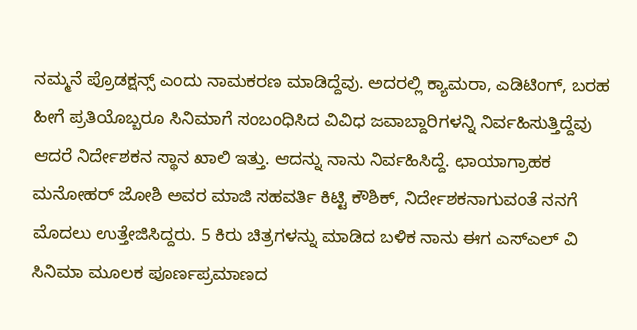ನಮ್ಮನೆ ಪ್ರೊಡಕ್ಷನ್ಸ್ ಎಂದು ನಾಮಕರಣ ಮಾಡಿದ್ದೆವು. ಅದರಲ್ಲಿ ಕ್ಯಾಮರಾ, ಎಡಿಟಿಂಗ್, ಬರಹ ಹೀಗೆ ಪ್ರತಿಯೊಬ್ಬರೂ ಸಿನಿಮಾಗೆ ಸಂಬಂಧಿಸಿದ ವಿವಿಧ ಜವಾಬ್ದಾರಿಗಳನ್ನಿ ನಿರ್ವಹಿಸುತ್ತಿದ್ದೆವು ಆದರೆ ನಿರ್ದೇಶಕನ ಸ್ಥಾನ ಖಾಲಿ ಇತ್ತು. ಆದನ್ನು ನಾನು ನಿರ್ವಹಿಸಿದ್ದೆ. ಛಾಯಾಗ್ರಾಹಕ ಮನೋಹರ್ ಜೋಶಿ ಅವರ ಮಾಜಿ ಸಹವರ್ತಿ ಕಿಟ್ಟಿ ಕೌಶಿಕ್, ನಿರ್ದೇಶಕನಾಗುವಂತೆ ನನಗೆ ಮೊದಲು ಉತ್ತೇಜಿಸಿದ್ದರು. 5 ಕಿರು ಚಿತ್ರಗಳನ್ನು ಮಾಡಿದ ಬಳಿಕ ನಾನು ಈಗ ಎಸ್ಎಲ್ ವಿ ಸಿನಿಮಾ ಮೂಲಕ ಪೂರ್ಣಪ್ರಮಾಣದ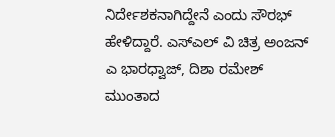ನಿರ್ದೇಶಕನಾಗಿದ್ದೇನೆ ಎಂದು ಸೌರಭ್ ಹೇಳಿದ್ದಾರೆ. ಎಸ್ಎಲ್ ವಿ ಚಿತ್ರ ಅಂಜನ್ ಎ ಭಾರಧ್ವಾಜ್, ದಿಶಾ ರಮೇಶ್ ಮುಂತಾದ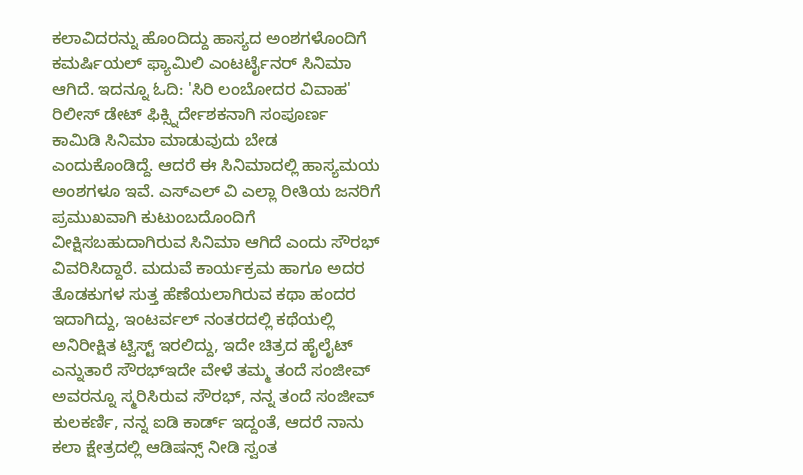ಕಲಾವಿದರನ್ನು ಹೊಂದಿದ್ದು ಹಾಸ್ಯದ ಅಂಶಗಳೊಂದಿಗೆ ಕಮರ್ಷಿಯಲ್ ಫ್ಯಾಮಿಲಿ ಎಂಟರ್ಟೈನರ್ ಸಿನಿಮಾ ಆಗಿದೆ. ಇದನ್ನೂ ಓದಿ: 'ಸಿರಿ ಲಂಬೋದರ ವಿವಾಹ' ರಿಲೀಸ್ ಡೇಟ್ ಫಿಕ್ಸ್ನಿರ್ದೇಶಕನಾಗಿ ಸಂಪೂರ್ಣ ಕಾಮಿಡಿ ಸಿನಿಮಾ ಮಾಡುವುದು ಬೇಡ ಎಂದುಕೊಂಡಿದ್ದೆ. ಆದರೆ ಈ ಸಿನಿಮಾದಲ್ಲಿ ಹಾಸ್ಯಮಯ ಅಂಶಗಳೂ ಇವೆ. ಎಸ್ಎಲ್ ವಿ ಎಲ್ಲಾ ರೀತಿಯ ಜನರಿಗೆ ಪ್ರಮುಖವಾಗಿ ಕುಟುಂಬದೊಂದಿಗೆ ವೀಕ್ಷಿಸಬಹುದಾಗಿರುವ ಸಿನಿಮಾ ಆಗಿದೆ ಎಂದು ಸೌರಭ್ ವಿವರಿಸಿದ್ದಾರೆ. ಮದುವೆ ಕಾರ್ಯಕ್ರಮ ಹಾಗೂ ಅದರ ತೊಡಕುಗಳ ಸುತ್ತ ಹೆಣೆಯಲಾಗಿರುವ ಕಥಾ ಹಂದರ ಇದಾಗಿದ್ದು, ಇಂಟರ್ವಲ್ ನಂತರದಲ್ಲಿ ಕಥೆಯಲ್ಲಿ ಅನಿರೀಕ್ಷಿತ ಟ್ವಿಸ್ಟ್ ಇರಲಿದ್ದು, ಇದೇ ಚಿತ್ರದ ಹೈಲೈಟ್ ಎನ್ನುತಾರೆ ಸೌರಭ್ಇದೇ ವೇಳೆ ತಮ್ಮ ತಂದೆ ಸಂಜೀವ್ ಅವರನ್ನೂ ಸ್ಮರಿಸಿರುವ ಸೌರಭ್, ನನ್ನ ತಂದೆ ಸಂಜೀವ್ ಕುಲಕರ್ಣಿ, ನನ್ನ ಐಡಿ ಕಾರ್ಡ್ ಇದ್ದಂತೆ, ಆದರೆ ನಾನು ಕಲಾ ಕ್ಷೇತ್ರದಲ್ಲಿ ಆಡಿಷನ್ಸ್ ನೀಡಿ ಸ್ವಂತ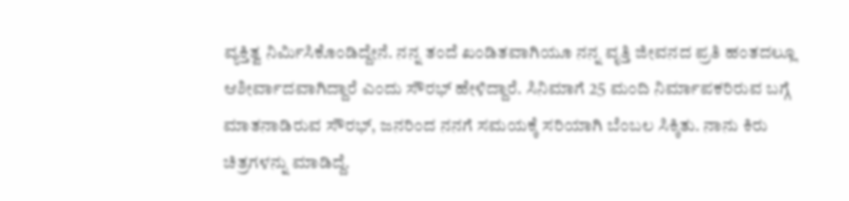ವ್ಯಕ್ತಿತ್ವ ನಿರ್ಮಿಸಿಕೊಂಡಿದ್ದೇನೆ. ನನ್ನ ತಂದೆ ಖಂಡಿತವಾಗಿಯೂ ನನ್ನ ವೃತ್ತಿ ಜೀವನದ ಪ್ರತಿ ಹಂತದಲ್ಲೂ ಆಶೀರ್ವಾದವಾಗಿದ್ದಾರೆ ಎಂದು ಸೌರಭ್ ಹೇಳಿದ್ದಾರೆ. ಸಿನಿಮಾಗೆ 25 ಮಂದಿ ನಿರ್ಮಾಪಕರಿರುವ ಬಗ್ಗೆ ಮಾತನಾಡಿರುವ ಸೌರಭ್, ಜನರಿಂದ ನನಗೆ ಸಮಯಕ್ಕೆ ಸರಿಯಾಗಿ ಬೆಂಬಲ ಸಿಕ್ಕಿತು. ನಾನು ಕಿರು ಚಿತ್ರಗಳನ್ನು ಮಾಡಿದ್ದೆ.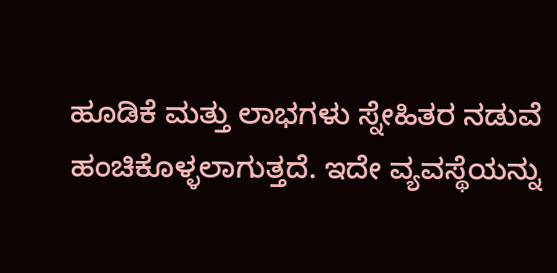ಹೂಡಿಕೆ ಮತ್ತು ಲಾಭಗಳು ಸ್ನೇಹಿತರ ನಡುವೆ ಹಂಚಿಕೊಳ್ಳಲಾಗುತ್ತದೆ. ಇದೇ ವ್ಯವಸ್ಥೆಯನ್ನು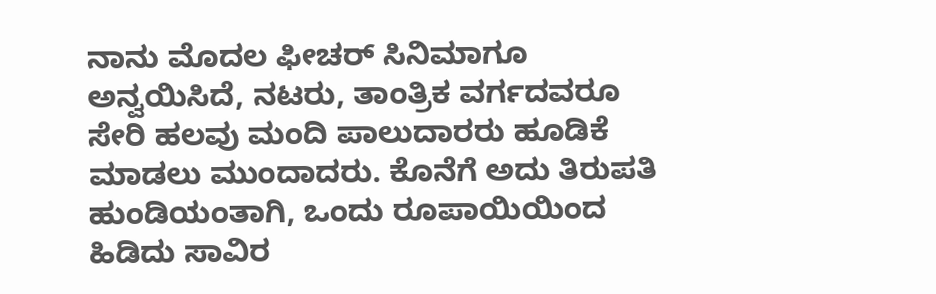ನಾನು ಮೊದಲ ಫೀಚರ್ ಸಿನಿಮಾಗೂ ಅನ್ವಯಿಸಿದೆ, ನಟರು, ತಾಂತ್ರಿಕ ವರ್ಗದವರೂ ಸೇರಿ ಹಲವು ಮಂದಿ ಪಾಲುದಾರರು ಹೂಡಿಕೆ ಮಾಡಲು ಮುಂದಾದರು. ಕೊನೆಗೆ ಅದು ತಿರುಪತಿ ಹುಂಡಿಯಂತಾಗಿ, ಒಂದು ರೂಪಾಯಿಯಿಂದ ಹಿಡಿದು ಸಾವಿರ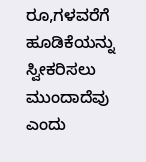ರೂ,ಗಳವರೆಗೆ ಹೂಡಿಕೆಯನ್ನು ಸ್ವೀಕರಿಸಲು ಮುಂದಾದೆವು ಎಂದು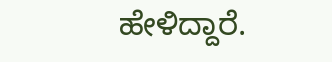ಹೇಳಿದ್ದಾರೆ.